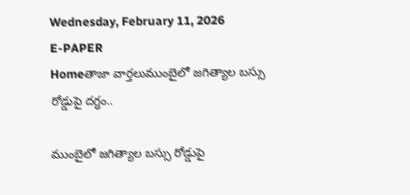Wednesday, February 11, 2026
E-PAPER
Homeతాజా వార్తలుముంబైలో జగిత్యాల బస్సు రోడ్డుపై దగ్ధం..

ముంబైలో జగిత్యాల బస్సు రోడ్డుపై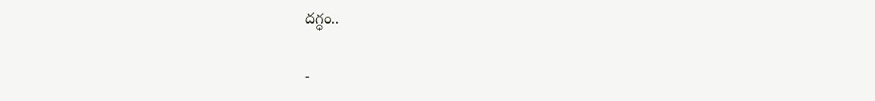దగ్ధం..

-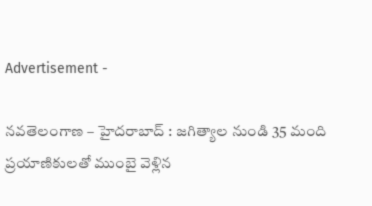Advertisement -

నవతెలంగాణ – హైదరాబాద్ : జగిత్యాల నుండి 35 మంది ప్రయాణికులతో ముంబై వెళ్లిన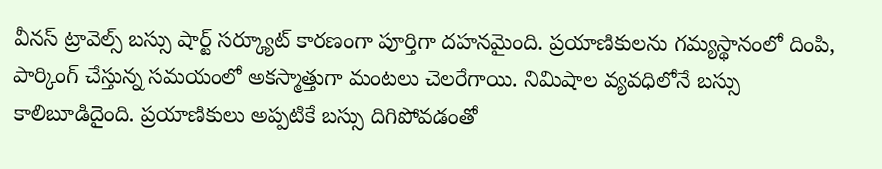వీనస్ ట్రావెల్స్ బస్సు షార్ట్ సర్క్యూట్ కారణంగా పూర్తిగా దహనమైంది. ప్రయాణికులను గమ్యస్థానంలో దింపి, పార్కింగ్ చేస్తున్న సమయంలో అకస్మాత్తుగా మంటలు చెలరేగాయి. నిమిషాల వ్యవధిలోనే బస్సు కాలిబూడిదైంది. ప్రయాణికులు అప్పటికే బస్సు దిగిపోవడంతో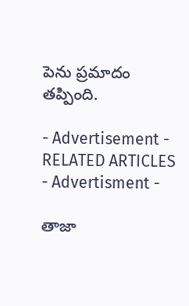పెను ప్రమాదం తప్పింది.

- Advertisement -
RELATED ARTICLES
- Advertisment -

తాజా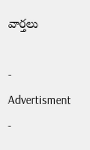వార్తలు

- Advertisment -